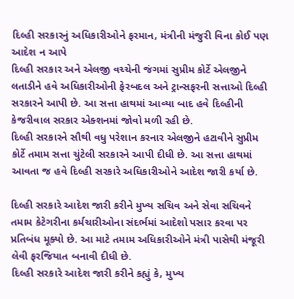દિલ્હી સરકારનું અધિકારીઓને ફરમાન, મંત્રીની મંજુરી વિના કોઈ પણ આદેશ ન આપે
દિલ્હી સરકાર અને એલજી વચ્ચેની જંગમાં સુપ્રીમ કોર્ટે એલજીને લતાડીને હવે અધિકારીઓની ફેરબદલ અને ટ્રાન્સફરની સત્તાઓ દિલ્હી સરકારને આપી છે. આ સત્તા હાથમાં આવ્યા બાદ હવે દિલ્હીની કેજરીવાલ સરકાર એક્શનમાં જોવો મળી રહી છે.
દિલ્હી સરકારને સૌથી વધુ પરેશાન કરનાર એલજીને હટાવીને સુપ્રીમ કોર્ટે તમામ સત્તા ચુંટેલી સરકારને આપી દીધી છે. આ સત્તા હાથમાં આવતા જ હવે દિલ્હી સરકારે અધિકારીઓને આદેશ જારી કર્યા છે.

દિલ્હી સરકારે આદેશ જારી કરીને મુખ્ય સચિવ અને સેવા સચિવને તમામ કેટેગરીના કર્મચારીઓના સંદર્ભમાં આદેશો પસાર કરવા પર પ્રતિબંધ મૂક્યો છે. આ માટે તમામ અધિકારીઓને મંત્રી પાસેથી મંજૂરી લેવી ફરજિયાત બનાવી દીધી છે.
દિલ્હી સરકારે આદેશ જારી કરીને કહ્યું કે, મુખ્ય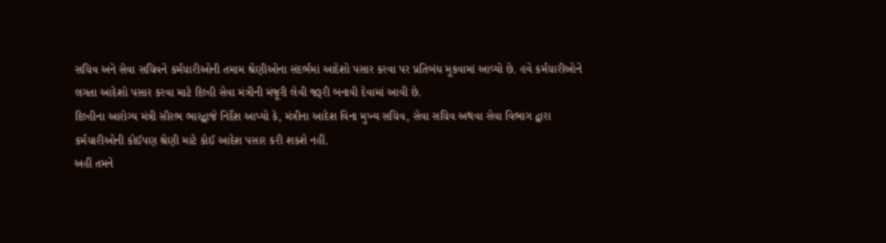સચિવ અને સેવા સચિવને કર્મચારીઓની તમામ શ્રેણીઓના સંદર્ભમાં આદેશો પસાર કરવા પર પ્રતિબંધ મૂકવામાં આવ્યો છે. હવે કર્મચારીઓને લગતા આદેશો પસાર કરવા માટે દિલ્હી સેવા મંત્રીની મંજૂરી લેવી જરૂરી બનાવી દેવામાં આવી છે.
દિલ્હીના આરોગ્ય મંત્રી સૌરભ ભારદ્વાજે નિર્દેશ આપ્યો કે, મંત્રીના આદેશ વિના મુખ્ય સચિવ, સેવા સચિવ અથવા સેવા વિભાગ દ્વારા કર્મચારીઓની કોઈપણ શ્રેણી માટે કોઈ આદેશ પસાર કરી શકશે નહીં.
અહીં તમને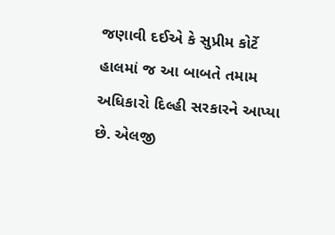જણાવી દઈએ કે સુપ્રીમ કોર્ટે હાલમાં જ આ બાબતે તમામ અધિકારો દિલ્હી સરકારને આપ્યા છે. એલજી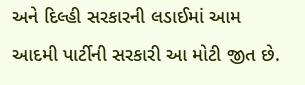અને દિલ્હી સરકારની લડાઈમાં આમ આદમી પાર્ટીની સરકારી આ મોટી જીત છે.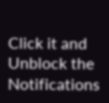Click it and Unblock the Notifications